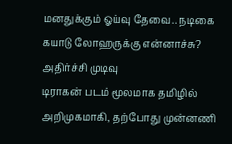மனதுக்கும் ஓய்வு தேவை.. நடிகை கயாடு லோஹருக்கு என்னாச்சு? அதிர்ச்சி முடிவு
டிராகன் படம் மூலமாக தமிழில் அறிமுகமாகி, தற்போது முன்னணி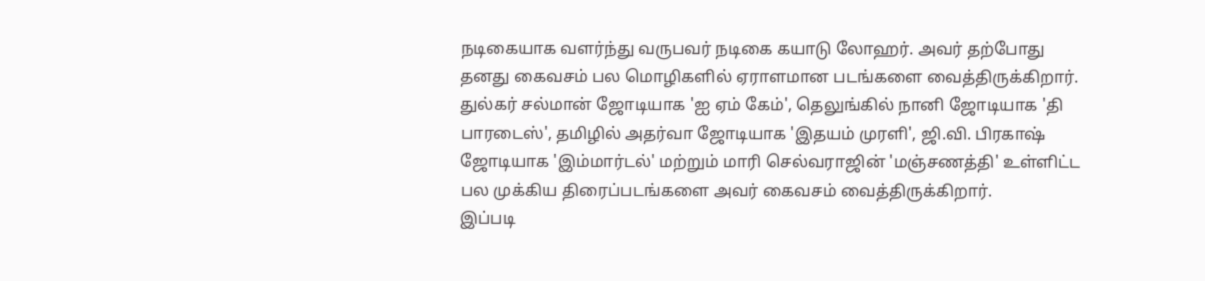நடிகையாக வளர்ந்து வருபவர் நடிகை கயாடு லோஹர். அவர் தற்போது தனது கைவசம் பல மொழிகளில் ஏராளமான படங்களை வைத்திருக்கிறார்.
துல்கர் சல்மான் ஜோடியாக 'ஐ ஏம் கேம்', தெலுங்கில் நானி ஜோடியாக 'தி பாரடைஸ்', தமிழில் அதர்வா ஜோடியாக 'இதயம் முரளி', ஜி.வி. பிரகாஷ் ஜோடியாக 'இம்மார்டல்' மற்றும் மாரி செல்வராஜின் 'மஞ்சணத்தி' உள்ளிட்ட பல முக்கிய திரைப்படங்களை அவர் கைவசம் வைத்திருக்கிறார்.
இப்படி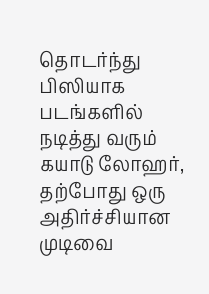தொடர்ந்து பிஸியாக படங்களில் நடித்து வரும் கயாடு லோஹர், தற்போது ஒரு அதிர்ச்சியான முடிவை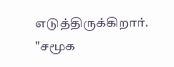எடுத்திருக்கிறார். "சமூக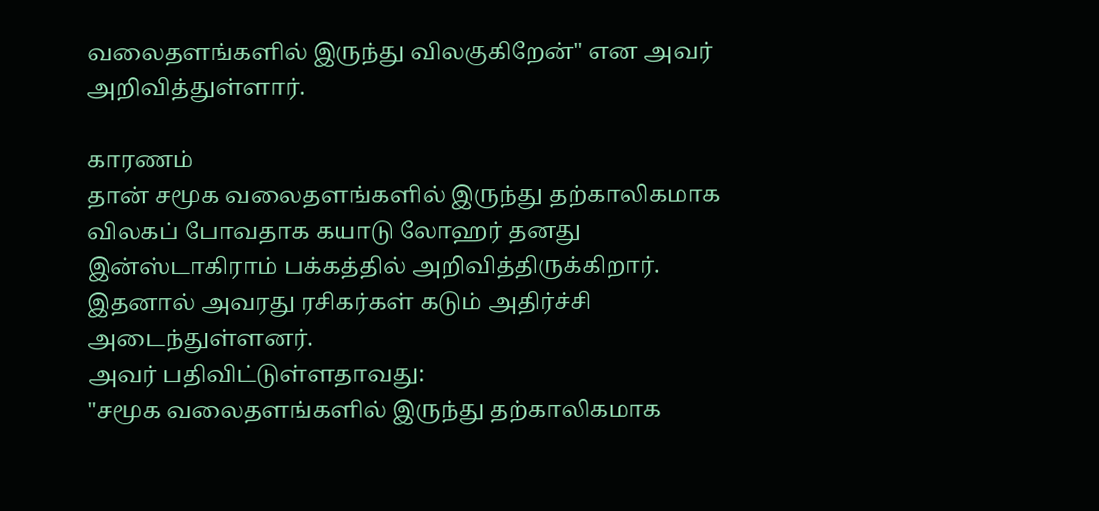வலைதளங்களில் இருந்து விலகுகிறேன்" என அவர் அறிவித்துள்ளார்.

காரணம்
தான் சமூக வலைதளங்களில் இருந்து தற்காலிகமாக விலகப் போவதாக கயாடு லோஹர் தனது இன்ஸ்டாகிராம் பக்கத்தில் அறிவித்திருக்கிறார். இதனால் அவரது ரசிகர்கள் கடும் அதிர்ச்சி அடைந்துள்ளனர்.
அவர் பதிவிட்டுள்ளதாவது:
"சமூக வலைதளங்களில் இருந்து தற்காலிகமாக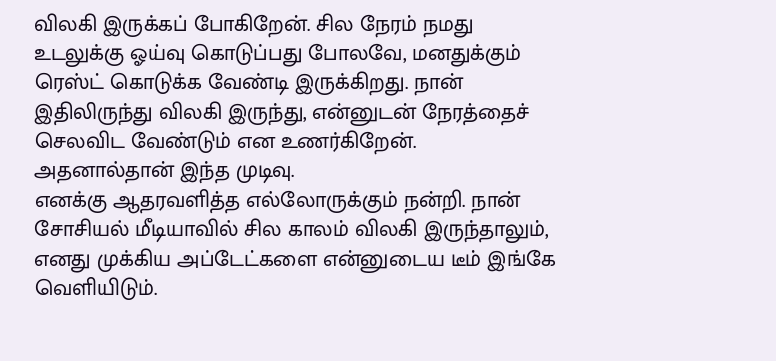விலகி இருக்கப் போகிறேன். சில நேரம் நமது உடலுக்கு ஓய்வு கொடுப்பது போலவே, மனதுக்கும் ரெஸ்ட் கொடுக்க வேண்டி இருக்கிறது. நான் இதிலிருந்து விலகி இருந்து, என்னுடன் நேரத்தைச் செலவிட வேண்டும் என உணர்கிறேன். அதனால்தான் இந்த முடிவு.
எனக்கு ஆதரவளித்த எல்லோருக்கும் நன்றி. நான் சோசியல் மீடியாவில் சில காலம் விலகி இருந்தாலும், எனது முக்கிய அப்டேட்களை என்னுடைய டீம் இங்கே வெளியிடும்.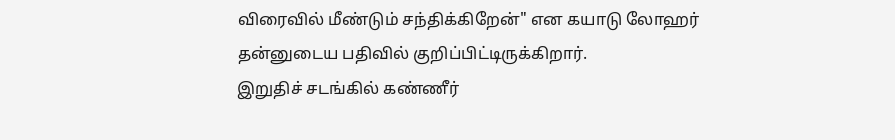விரைவில் மீண்டும் சந்திக்கிறேன்" என கயாடு லோஹர் தன்னுடைய பதிவில் குறிப்பிட்டிருக்கிறார்.
இறுதிச் சடங்கில் கண்ணீர்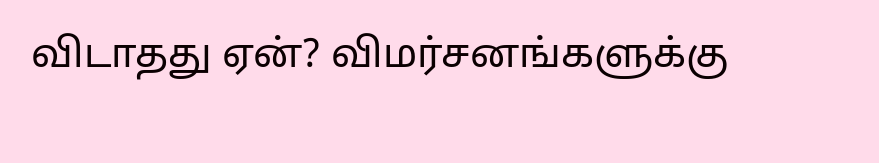விடாதது ஏன்? விமர்சனங்களுக்கு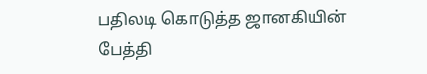பதிலடி கொடுத்த ஜானகியின் பேத்தி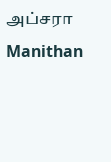அப்சரா Manithan